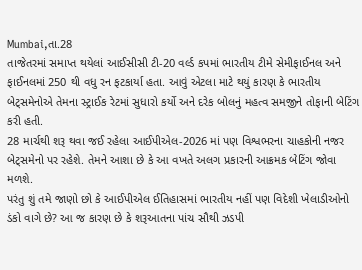Mumbai,તા.28
તાજેતરમાં સમાપ્ત થયેલાં આઈસીસી ટી-20 વર્લ્ડ કપમાં ભારતીય ટીમે સેમીફાઈનલ અને ફાઈનલમાં 250 થી વધુ રન ફટકાર્યા હતા. આવું એટલા માટે થયું કારણ કે ભારતીય બેટ્સમેનોએ તેમના સ્ટ્રાઈક રેટમાં સુધારો કર્યો અને દરેક બોલનું મહત્વ સમજીને તોફાની બેટિંગ કરી હતી.
28 માર્ચથી શરૂ થવા જઈ રહેલા આઈપીએલ-2026 માં પણ વિશ્વભરના ચાહકોની નજર બેટ્સમેનો પર રહેશે. તેમને આશા છે કે આ વખતે અલગ પ્રકારની આક્રમક બેટિંગ જોવા મળશે.
પરંતુ શું તમે જાણો છો કે આઈપીએલ ઈતિહાસમાં ભારતીય નહીં પણ વિદેશી ખેલાડીઓનો ડંકો વાગે છે? આ જ કારણ છે કે શરૂઆતના પાંચ સૌથી ઝડપી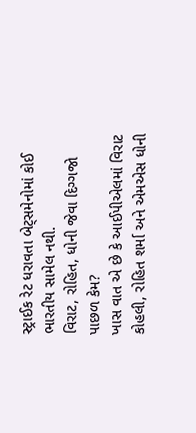સ્ટ્રાઈક રેટ ધરાવતા બેટ્સમેનોમાં કોઈ ભારતીય સામેલ નથી.
વિરાટ, રોહિત, ધોની જેવા દિગ્ગજો પાછળ કેમ?
ખાસ વાત એ છે કે આઈપીએલમાં વિરાટ કોહલી, રોહિત શર્મા અને એમએસ ધોની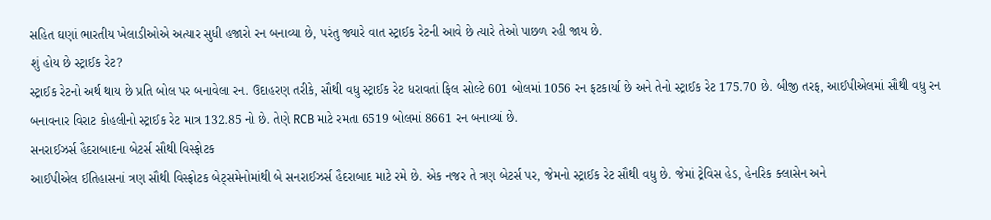સહિત ઘણાં ભારતીય ખેલાડીઓએ અત્યાર સુધી હજારો રન બનાવ્યા છે, પરંતુ જ્યારે વાત સ્ટ્રાઈક રેટની આવે છે ત્યારે તેઓ પાછળ રહી જાય છે.
શું હોય છે સ્ટ્રાઈક રેટ?
સ્ટ્રાઈક રેટનો અર્થ થાય છે પ્રતિ બોલ પર બનાવેલા રન. ઉદાહરણ તરીકે, સૌથી વધુ સ્ટ્રાઈક રેટ ધરાવતાં ફિલ સોલ્ટે 601 બોલમાં 1056 રન ફટકાર્યા છે અને તેનો સ્ટ્રાઈક રેટ 175.70 છે. બીજી તરફ, આઈપીએલમાં સૌથી વધુ રન બનાવનાર વિરાટ કોહલીનો સ્ટ્રાઈક રેટ માત્ર 132.85 નો છે. તેણે RCB માટે રમતા 6519 બોલમાં 8661 રન બનાવ્યાં છે.
સનરાઈઝર્સ હૈદરાબાદના બેટર્સ સૌથી વિસ્ફોટક
આઈપીએલ ઈતિહાસનાં ત્રણ સૌથી વિસ્ફોટક બેટ્સમેનોમાંથી બે સનરાઈઝર્સ હૈદરાબાદ માટે રમે છે. એક નજર તે ત્રણ બેટર્સ પર, જેમનો સ્ટ્રાઈક રેટ સૌથી વધુ છે. જેમાં ટ્રેવિસ હેડ, હેનરિક ક્લાસેન અને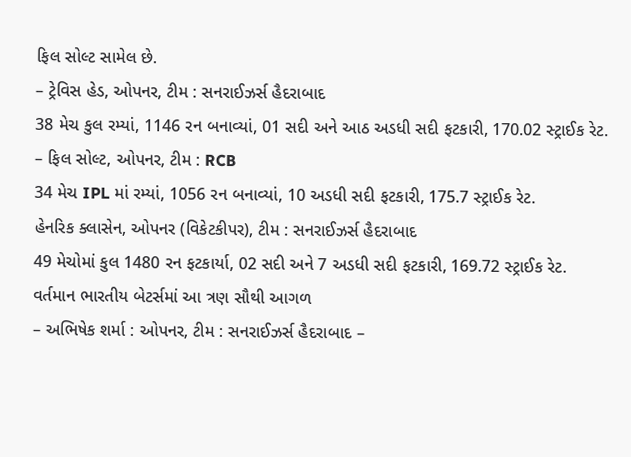ફિલ સોલ્ટ સામેલ છે.
– ટ્રેવિસ હેડ, ઓપનર, ટીમ : સનરાઈઝર્સ હૈદરાબાદ
38 મેચ કુલ રમ્યાં, 1146 રન બનાવ્યાં, 01 સદી અને આઠ અડધી સદી ફટકારી, 170.02 સ્ટ્રાઈક રેટ.
– ફિલ સોલ્ટ, ઓપનર, ટીમ : RCB
34 મેચ IPL માં રમ્યાં, 1056 રન બનાવ્યાં, 10 અડધી સદી ફટકારી, 175.7 સ્ટ્રાઈક રેટ.
હેનરિક ક્લાસેન, ઓપનર (વિકેટકીપર), ટીમ : સનરાઈઝર્સ હૈદરાબાદ
49 મેચોમાં કુલ 1480 રન ફટકાર્યા, 02 સદી અને 7 અડધી સદી ફટકારી, 169.72 સ્ટ્રાઈક રેટ.
વર્તમાન ભારતીય બેટર્સમાં આ ત્રણ સૌથી આગળ
– અભિષેક શર્મા : ઓપનર, ટીમ : સનરાઈઝર્સ હૈદરાબાદ –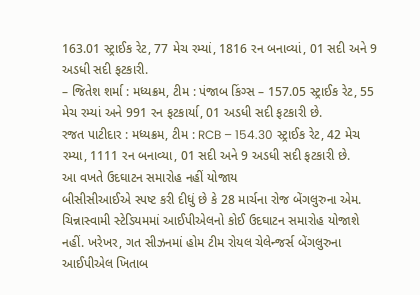163.01 સ્ટ્રાઈક રેટ, 77 મેચ રમ્યાં, 1816 રન બનાવ્યાં, 01 સદી અને 9 અડધી સદી ફટકારી.
– જિતેશ શર્મા : મધ્યક્રમ, ટીમ : પંજાબ કિંગ્સ – 157.05 સ્ટ્રાઈક રેટ, 55 મેચ રમ્યાં અને 991 રન ફટકાર્યા, 01 અડધી સદી ફટકારી છે.
રજત પાટીદાર : મધ્યક્રમ, ટીમ : RCB – 154.30 સ્ટ્રાઈક રેટ, 42 મેચ રમ્યા, 1111 રન બનાવ્યા, 01 સદી અને 9 અડધી સદી ફટકારી છે.
આ વખતે ઉદઘાટન સમારોહ નહીં યોજાય
બીસીસીઆઈએ સ્પષ્ટ કરી દીધું છે કે 28 માર્ચના રોજ બેંગલુરુના એમ. ચિન્નાસ્વામી સ્ટેડિયમમાં આઈપીએલનો કોઈ ઉદઘાટન સમારોહ યોજાશે નહીં. ખરેખર, ગત સીઝનમાં હોમ ટીમ રોયલ ચેલેન્જર્સ બેંગલુરુના આઈપીએલ ખિતાબ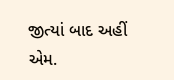જીત્યાં બાદ અહીં એમ.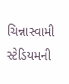ચિન્નાસ્વામી સ્ટેડિયમની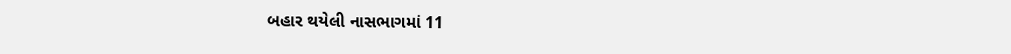બહાર થયેલી નાસભાગમાં 11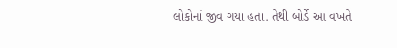લોકોનાં જીવ ગયા હતા. તેથી બોર્ડે આ વખતે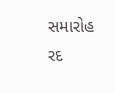સમારોહ રદ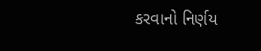કરવાનો નિર્ણય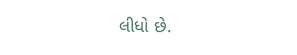લીધો છે.